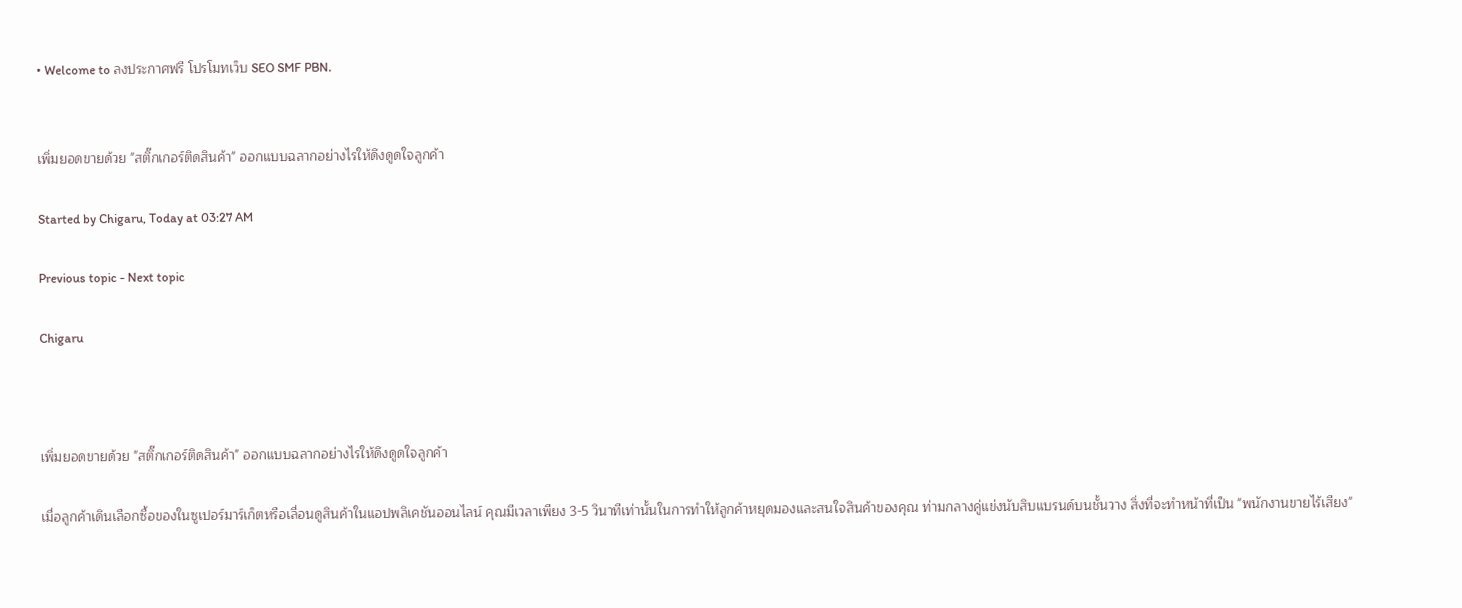• Welcome to ลงประกาศฟรี โปรโมทเว็บ SEO SMF PBN.


เพิ่มยอดขายด้วย "สติ๊กเกอร์ติดสินค้า" ออกแบบฉลากอย่างไรให้ดึงดูดใจลูกค้า

Started by Chigaru, Today at 03:27 AM

Previous topic - Next topic

Chigaru



เพิ่มยอดขายด้วย "สติ๊กเกอร์ติดสินค้า" ออกแบบฉลากอย่างไรให้ดึงดูดใจลูกค้า

เมื่อลูกค้าเดินเลือกซื้อของในซูเปอร์มาร์เก็ตหรือเลื่อนดูสินค้าในแอปพลิเคชันออนไลน์ คุณมีเวลาเพียง 3-5 วินาทีเท่านั้นในการทำให้ลูกค้าหยุดมองและสนใจสินค้าของคุณ ท่ามกลางคู่แข่งนับสิบแบรนด์บนชั้นวาง สิ่งที่จะทำหน้าที่เป็น "พนักงานขายไร้เสียง"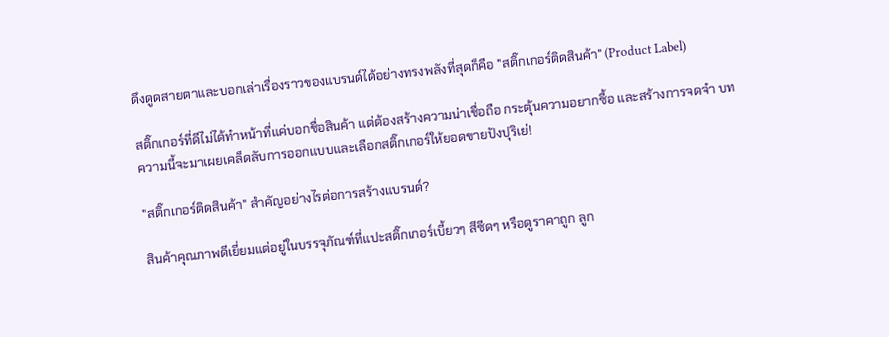ดึงดูดสายตาและบอกเล่าเรื่องราวของแบรนด์ได้อย่างทรงพลังที่สุดก็คือ "สติ๊กเกอร์ติดสินค้า" (Product Label)

สติ๊กเกอร์ที่ดีไม่ได้ทำหน้าที่แค่บอกชื่อสินค้า แต่ต้องสร้างความน่าเชื่อถือ กระตุ้นความอยากซื้อ และสร้างการจดจำ บทความนี้จะมาเผยเคล็ดลับการออกแบบและเลือกสติ๊กเกอร์ให้ยอดขายปังปุริเย่!

"สติ๊กเกอร์ติดสินค้า" สำคัญอย่างไรต่อการสร้างแบรนด์?

สินค้าคุณภาพดีเยี่ยมแต่อยู่ในบรรจุภัณฑ์ที่แปะสติ๊กเกอร์เบี้ยวๆ สีซีดๆ หรือดูราคาถูก ลูก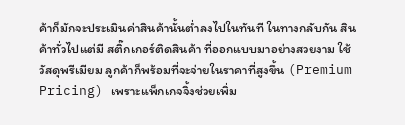ค้าก็มักจะประเมินค่าสินค้านั้นต่ำลงไปในทันที ในทางกลับกัน สินค้าทั่วไปแต่มี สติ๊กเกอร์ติดสินค้า ที่ออกแบบมาอย่างสวยงาม ใช้วัสดุพรีเมียม ลูกค้าก็พร้อมที่จะจ่ายในราคาที่สูงขึ้น (Premium Pricing) เพราะแพ็กเกจจิ้งช่วยเพิ่ม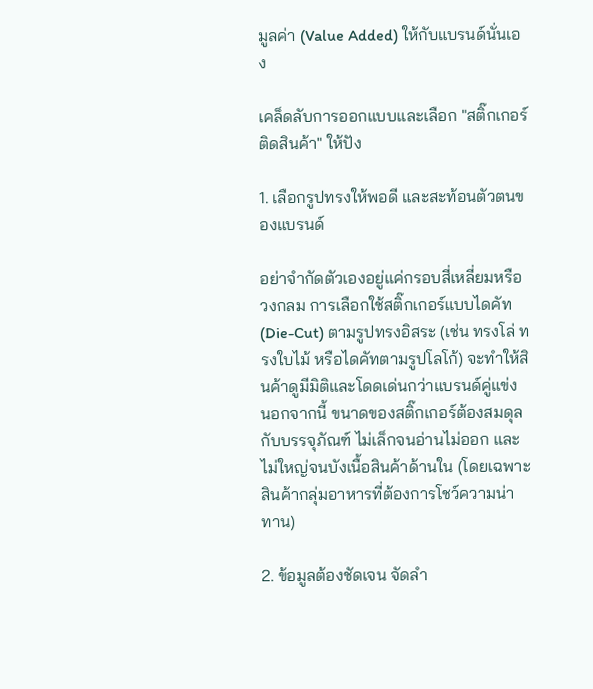มูลค่า (Value Added) ให้กับแบรนด์นั่นเอง

เคล็ดลับการออกแบบและเลือก "สติ๊กเกอร์ติดสินค้า" ให้ปัง

1. เลือกรูปทรงให้พอดี และสะท้อนตัวตนของแบรนด์

อย่าจำกัดตัวเองอยู่แค่กรอบสี่เหลี่ยมหรือวงกลม การเลือกใช้สติ๊กเกอร์แบบไดคัท (Die-Cut) ตามรูปทรงอิสระ (เช่น ทรงโล่ ทรงใบไม้ หรือไดคัทตามรูปโลโก้) จะทำให้สินค้าดูมีมิติและโดดเด่นกว่าแบรนด์คู่แข่ง นอกจากนี้ ขนาดของสติ๊กเกอร์ต้องสมดุลกับบรรจุภัณฑ์ ไม่เล็กจนอ่านไม่ออก และไม่ใหญ่จนบังเนื้อสินค้าด้านใน (โดยเฉพาะสินค้ากลุ่มอาหารที่ต้องการโชว์ความน่าทาน)

2. ข้อมูลต้องชัดเจน จัดลำ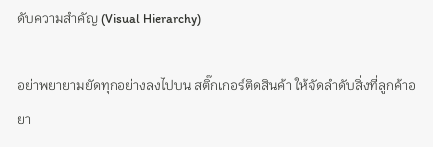ดับความสำคัญ (Visual Hierarchy)

อย่าพยายามยัดทุกอย่างลงไปบน สติ๊กเกอร์ติดสินค้า ให้จัดลำดับสิ่งที่ลูกค้าอยา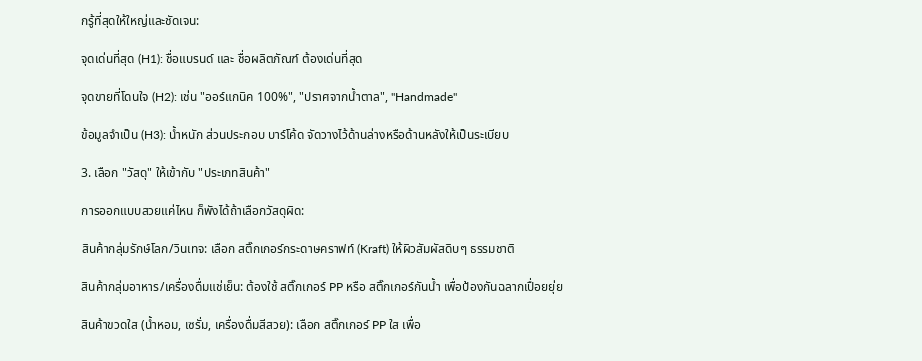กรู้ที่สุดให้ใหญ่และชัดเจน:

จุดเด่นที่สุด (H1): ชื่อแบรนด์ และ ชื่อผลิตภัณฑ์ ต้องเด่นที่สุด

จุดขายที่โดนใจ (H2): เช่น "ออร์แกนิค 100%", "ปราศจากน้ำตาล", "Handmade"

ข้อมูลจำเป็น (H3): น้ำหนัก ส่วนประกอบ บาร์โค้ด จัดวางไว้ด้านล่างหรือด้านหลังให้เป็นระเบียบ

3. เลือก "วัสดุ" ให้เข้ากับ "ประเภทสินค้า"

การออกแบบสวยแค่ไหน ก็พังได้ถ้าเลือกวัสดุผิด:

สินค้ากลุ่มรักษ์โลก/วินเทจ: เลือก สติ๊กเกอร์กระดาษคราฟท์ (Kraft) ให้ผิวสัมผัสดิบๆ ธรรมชาติ

สินค้ากลุ่มอาหาร/เครื่องดื่มแช่เย็น: ต้องใช้ สติ๊กเกอร์ PP หรือ สติ๊กเกอร์กันน้ำ เพื่อป้องกันฉลากเปื่อยยุ่ย

สินค้าขวดใส (น้ำหอม, เซรั่ม, เครื่องดื่มสีสวย): เลือก สติ๊กเกอร์ PP ใส เพื่อ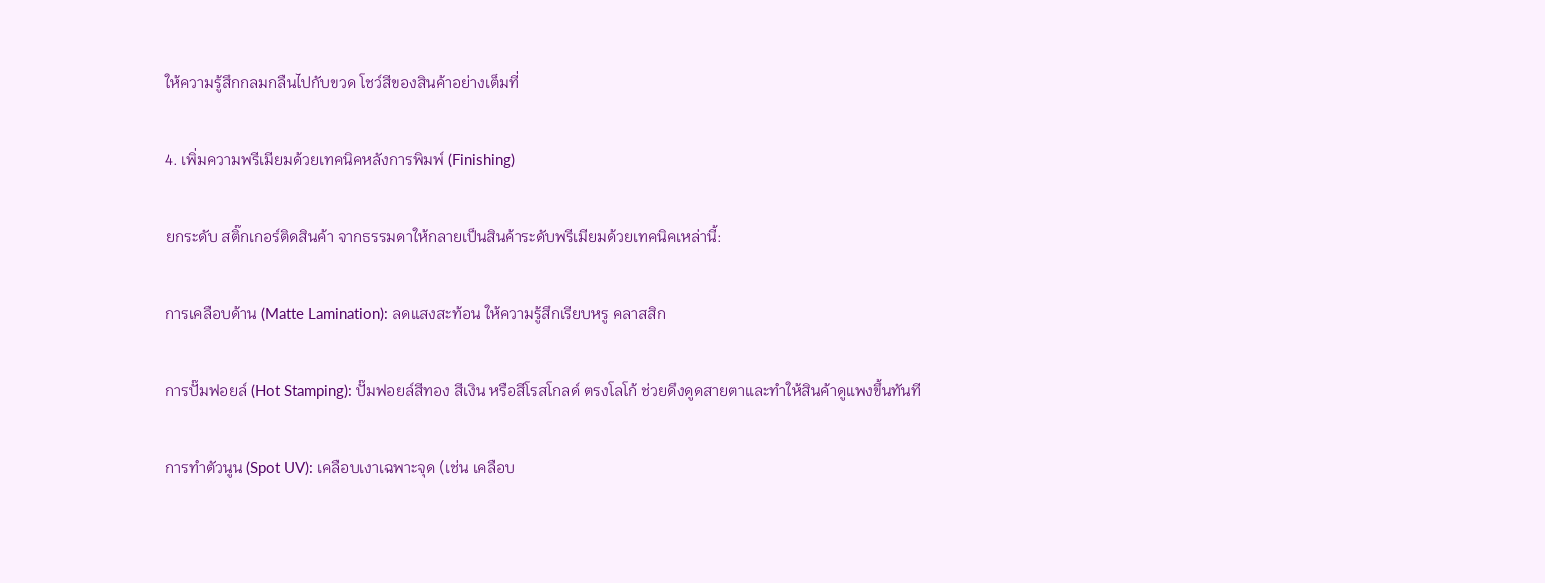ให้ความรู้สึกกลมกลืนไปกับขวด โชว์สีของสินค้าอย่างเต็มที่

4. เพิ่มความพรีเมียมด้วยเทคนิคหลังการพิมพ์ (Finishing)

ยกระดับ สติ๊กเกอร์ติดสินค้า จากธรรมดาให้กลายเป็นสินค้าระดับพรีเมียมด้วยเทคนิคเหล่านี้:

การเคลือบด้าน (Matte Lamination): ลดแสงสะท้อน ให้ความรู้สึกเรียบหรู คลาสสิก

การปั๊มฟอยล์ (Hot Stamping): ปั๊มฟอยล์สีทอง สีเงิน หรือสีโรสโกลด์ ตรงโลโก้ ช่วยดึงดูดสายตาและทำให้สินค้าดูแพงขึ้นทันที

การทำตัวนูน (Spot UV): เคลือบเงาเฉพาะจุด (เช่น เคลือบ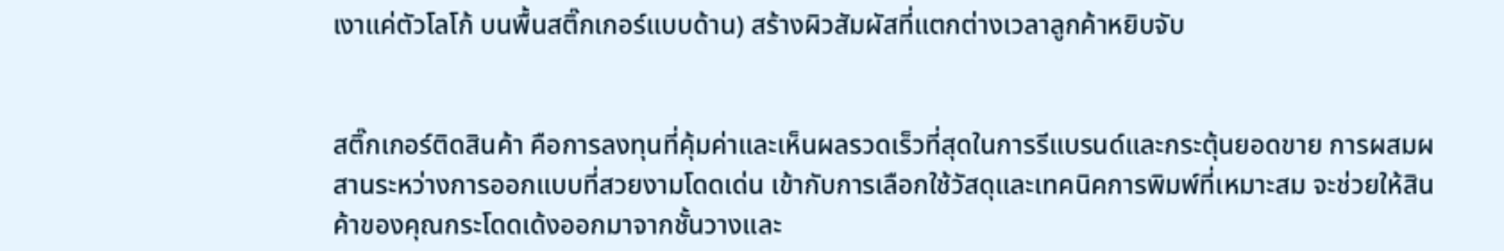เงาแค่ตัวโลโก้ บนพื้นสติ๊กเกอร์แบบด้าน) สร้างผิวสัมผัสที่แตกต่างเวลาลูกค้าหยิบจับ


สติ๊กเกอร์ติดสินค้า คือการลงทุนที่คุ้มค่าและเห็นผลรวดเร็วที่สุดในการรีแบรนด์และกระตุ้นยอดขาย การผสมผสานระหว่างการออกแบบที่สวยงามโดดเด่น เข้ากับการเลือกใช้วัสดุและเทคนิคการพิมพ์ที่เหมาะสม จะช่วยให้สินค้าของคุณกระโดดเด้งออกมาจากชั้นวางและ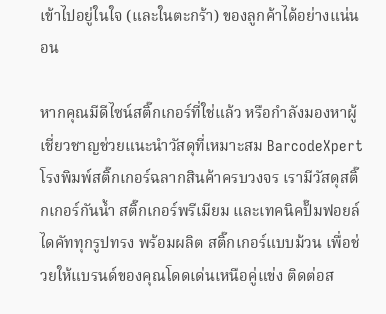เข้าไปอยู่ในใจ (และในตะกร้า) ของลูกค้าได้อย่างแน่นอน

หากคุณมีดีไซน์สติ๊กเกอร์ที่ใช่แล้ว หรือกำลังมองหาผู้เชี่ยวชาญช่วยแนะนำวัสดุที่เหมาะสม BarcodeXpert โรงพิมพ์สติ๊กเกอร์ฉลากสินค้าครบวงจร เรามีวัสดุสติ๊กเกอร์กันน้ำ สติ๊กเกอร์พรีเมียม และเทคนิคปั๊มฟอยล์ ไดคัททุกรูปทรง พร้อมผลิต สติ๊กเกอร์แบบม้วน เพื่อช่วยให้แบรนด์ของคุณโดดเด่นเหนือคู่แข่ง ติดต่อส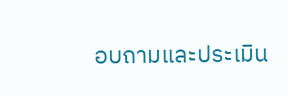อบถามและประเมิน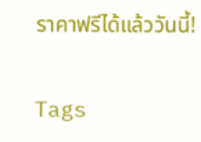ราคาฟรีได้แล้ววันนี้!

Tags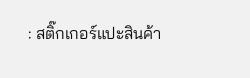: สติ๊กเกอร์แปะสินค้า